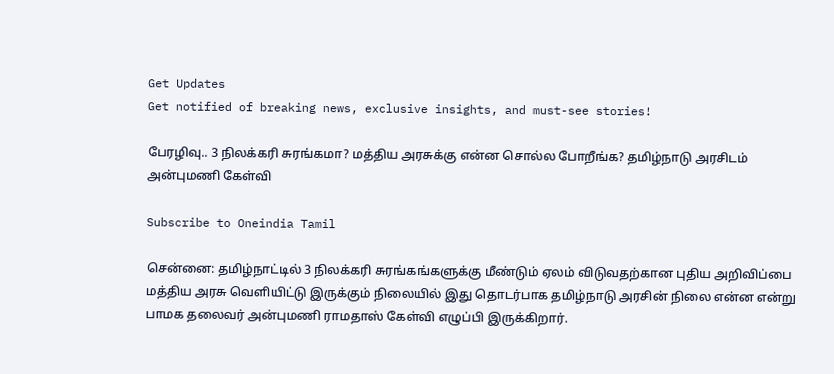Get Updates
Get notified of breaking news, exclusive insights, and must-see stories!

பேரழிவு.. 3 நிலக்கரி சுரங்கமா? மத்திய அரசுக்கு என்ன சொல்ல போறீங்க? தமிழ்நாடு அரசிடம் அன்புமணி கேள்வி

Subscribe to Oneindia Tamil

சென்னை: தமிழ்நாட்டில் 3 நிலக்கரி சுரங்கங்களுக்கு மீண்டும் ஏலம் விடுவதற்கான புதிய அறிவிப்பை மத்திய அரசு வெளியிட்டு இருக்கும் நிலையில் இது தொடர்பாக தமிழ்நாடு அரசின் நிலை என்ன என்று பாமக தலைவர் அன்புமணி ராமதாஸ் கேள்வி எழுப்பி இருக்கிறார்.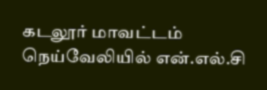கடலூர் மாவட்டம் நெய்வேலியில் என்.எல்.சி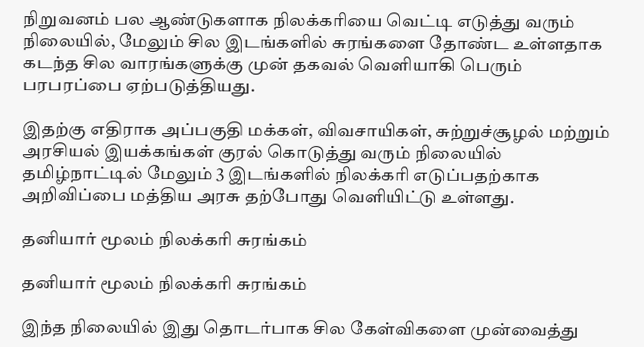நிறுவனம் பல ஆண்டுகளாக நிலக்கரியை வெட்டி எடுத்து வரும் நிலையில், மேலும் சில இடங்களில் சுரங்களை தோண்ட உள்ளதாக கடந்த சில வாரங்களுக்கு முன் தகவல் வெளியாகி பெரும் பரபரப்பை ஏற்படுத்தியது.

இதற்கு எதிராக அப்பகுதி மக்கள், விவசாயிகள், சுற்றுச்சூழல் மற்றும் அரசியல் இயக்கங்கள் குரல் கொடுத்து வரும் நிலையில் தமிழ்நாட்டில் மேலும் 3 இடங்களில் நிலக்கரி எடுப்பதற்காக அறிவிப்பை மத்திய அரசு தற்போது வெளியிட்டு உள்ளது.

தனியார் மூலம் நிலக்கரி சுரங்கம்

தனியார் மூலம் நிலக்கரி சுரங்கம்

இந்த நிலையில் இது தொடர்பாக சில கேள்விகளை முன்வைத்து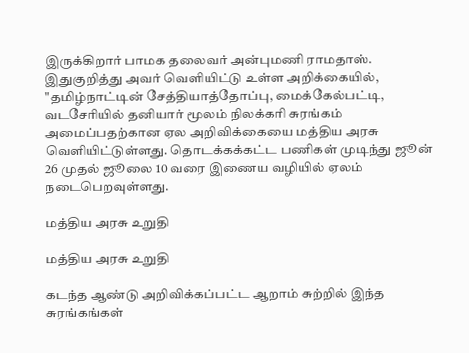இருக்கிறார் பாமக தலைவர் அன்புமணி ராமதாஸ். இதுகுறித்து அவர் வெளியிட்டு உள்ள அறிக்கையில், "தமிழ்நாட்டின் சேத்தியாத்தோப்பு, மைக்கேல்பட்டி, வடசேரியில் தனியார் மூலம் நிலக்கரி சுரங்கம் அமைப்பதற்கான ஏல அறிவிக்கையை மத்திய அரசு வெளியிட்டுள்ளது. தொடக்கக்கட்ட பணிகள் முடிந்து ஜூன் 26 முதல் ஜூலை 10 வரை இணைய வழியில் ஏலம் நடைபெறவுள்ளது.

மத்திய அரசு உறுதி

மத்திய அரசு உறுதி

கடந்த ஆண்டு அறிவிக்கப்பட்ட ஆறாம் சுற்றில் இந்த சுரங்கங்கள்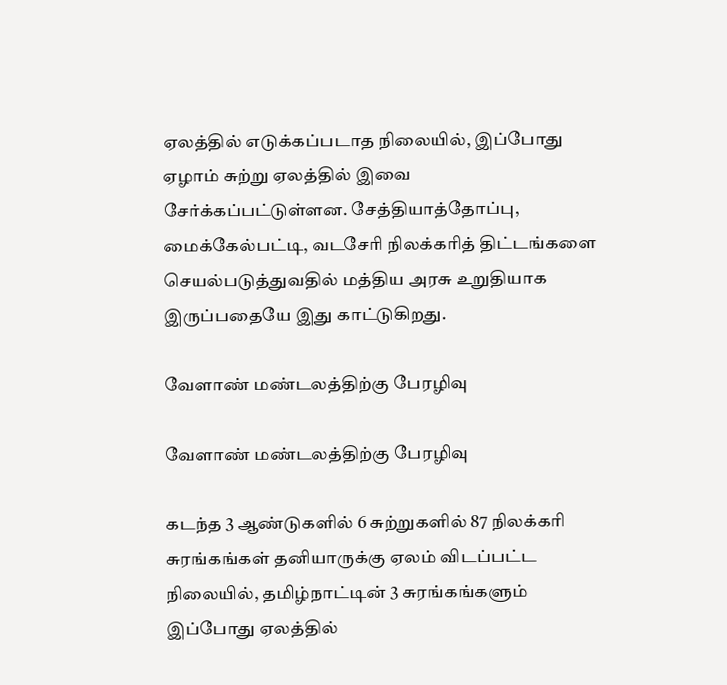ஏலத்தில் எடுக்கப்படாத நிலையில், இப்போது ஏழாம் சுற்று ஏலத்தில் இவை சேர்க்கப்பட்டுள்ளன. சேத்தியாத்தோப்பு, மைக்கேல்பட்டி, வடசேரி நிலக்கரித் திட்டங்களை செயல்படுத்துவதில் மத்திய அரசு உறுதியாக இருப்பதையே இது காட்டுகிறது.

வேளாண் மண்டலத்திற்கு பேரழிவு

வேளாண் மண்டலத்திற்கு பேரழிவு

கடந்த 3 ஆண்டுகளில் 6 சுற்றுகளில் 87 நிலக்கரி சுரங்கங்கள் தனியாருக்கு ஏலம் விடப்பட்ட நிலையில், தமிழ்நாட்டின் 3 சுரங்கங்களும் இப்போது ஏலத்தில்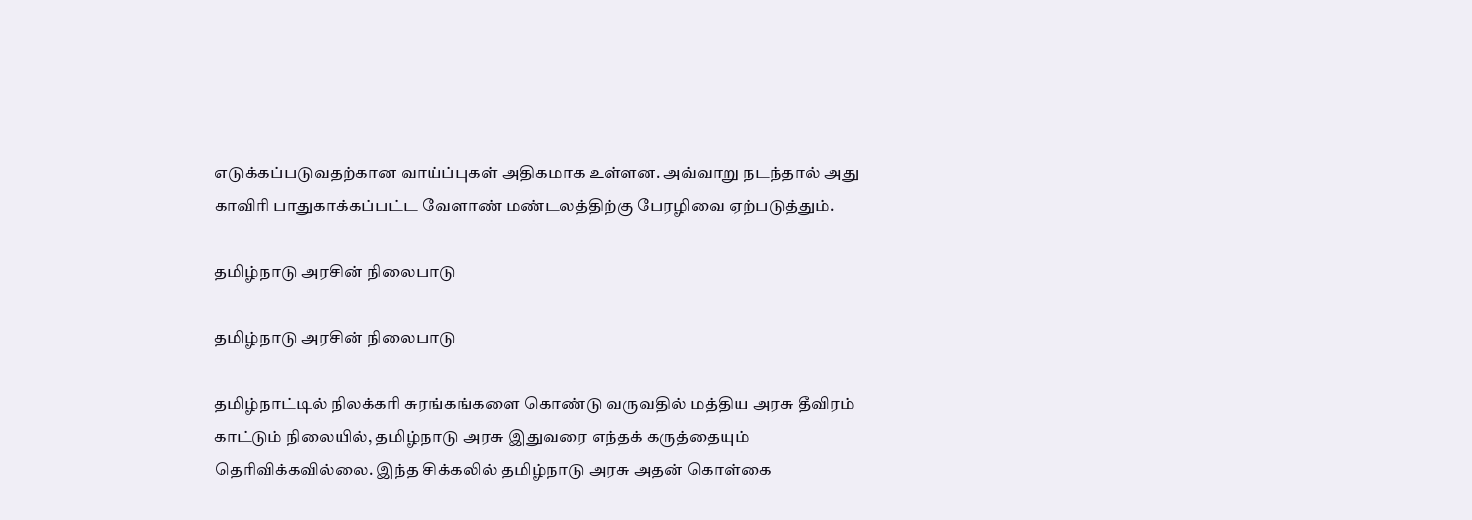எடுக்கப்படுவதற்கான வாய்ப்புகள் அதிகமாக உள்ளன. அவ்வாறு நடந்தால் அது காவிரி பாதுகாக்கப்பட்ட வேளாண் மண்டலத்திற்கு பேரழிவை ஏற்படுத்தும்.

தமிழ்நாடு அரசின் நிலைபாடு

தமிழ்நாடு அரசின் நிலைபாடு

தமிழ்நாட்டில் நிலக்கரி சுரங்கங்களை கொண்டு வருவதில் மத்திய அரசு தீவிரம் காட்டும் நிலையில், தமிழ்நாடு அரசு இதுவரை எந்தக் கருத்தையும் தெரிவிக்கவில்லை. இந்த சிக்கலில் தமிழ்நாடு அரசு அதன் கொள்கை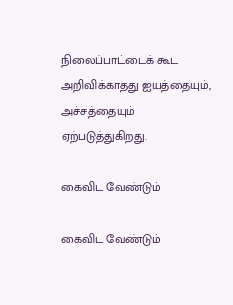நிலைப்பாட்டைக் கூட அறிவிக்காதது ஐயத்தையும், அச்சத்தையும் ஏற்படுத்துகிறது.

கைவிட வேண்டும்

கைவிட வேண்டும்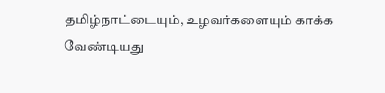தமிழ்நாட்டையும், உழவர்களையும் காக்க வேண்டியது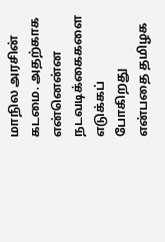மாநில அரசின் கடமை. அதற்காக என்னென்ன நடவடிக்கைகளை எடுக்கப் போகிறது என்பதை தமிழக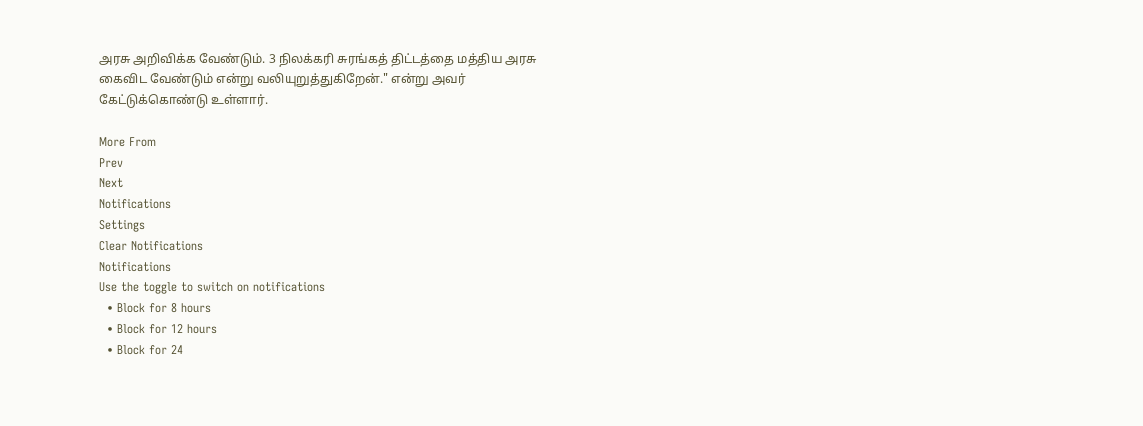அரசு அறிவிக்க வேண்டும். 3 நிலக்கரி சுரங்கத் திட்டத்தை மத்திய அரசு கைவிட வேண்டும் என்று வலியுறுத்துகிறேன்." என்று அவர் கேட்டுக்கொண்டு உள்ளார்.

More From
Prev
Next
Notifications
Settings
Clear Notifications
Notifications
Use the toggle to switch on notifications
  • Block for 8 hours
  • Block for 12 hours
  • Block for 24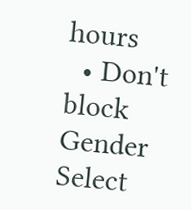hours
  • Don't block
Gender
Select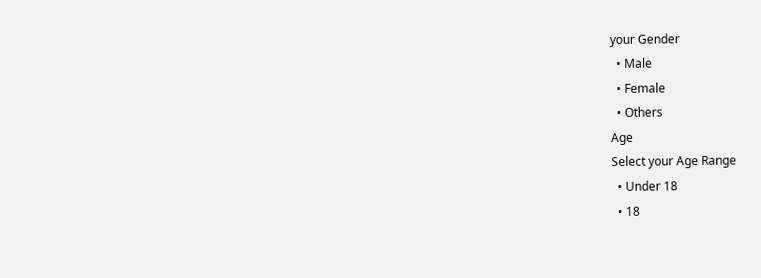your Gender
  • Male
  • Female
  • Others
Age
Select your Age Range
  • Under 18
  • 18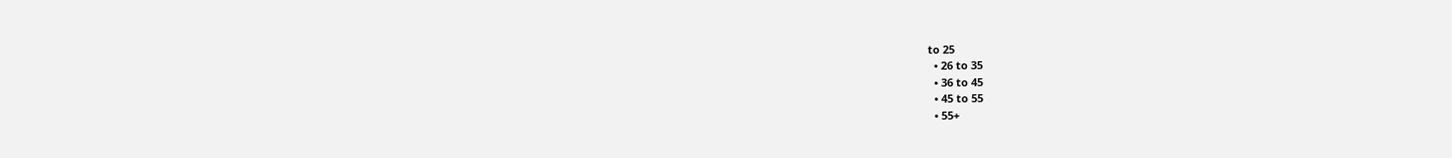to 25
  • 26 to 35
  • 36 to 45
  • 45 to 55
  • 55+